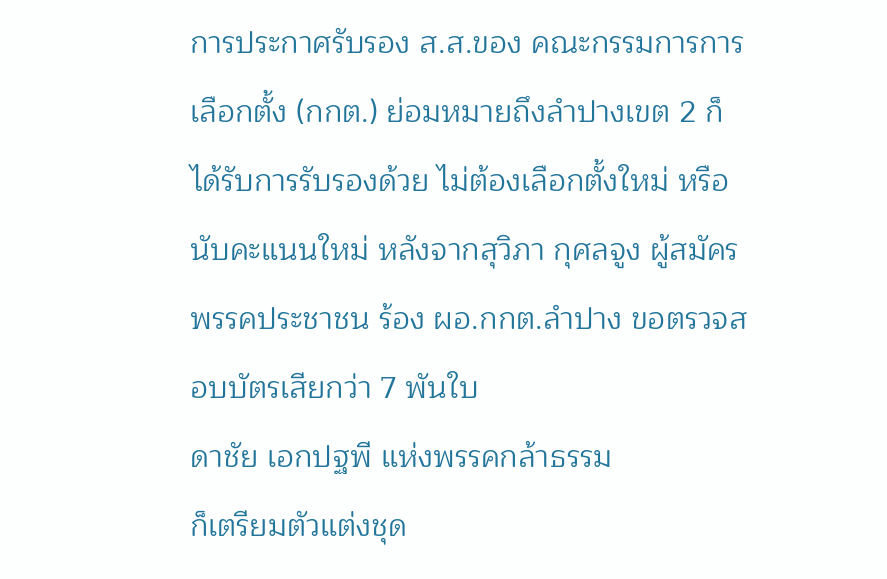การประกาศรับรอง ส.ส.ของ คณะกรรมการการเลือกตั้ง (กกต.) ย่อมหมายถึงลำปางเขต 2 ก็ได้รับการรับรองด้วย ไม่ต้องเลือกตั้งใหม่ หรือนับคะแนนใหม่ หลังจากสุวิภา กุศลจูง ผู้สมัครพรรคประชาชน ร้อง ผอ.กกต.ลำปาง ขอตรวจสอบบัตรเสียกว่า 7 พันใบ
ดาชัย เอกปฐพี แห่งพรรคกล้าธรรม
ก็เตรียมตัวแต่งชุด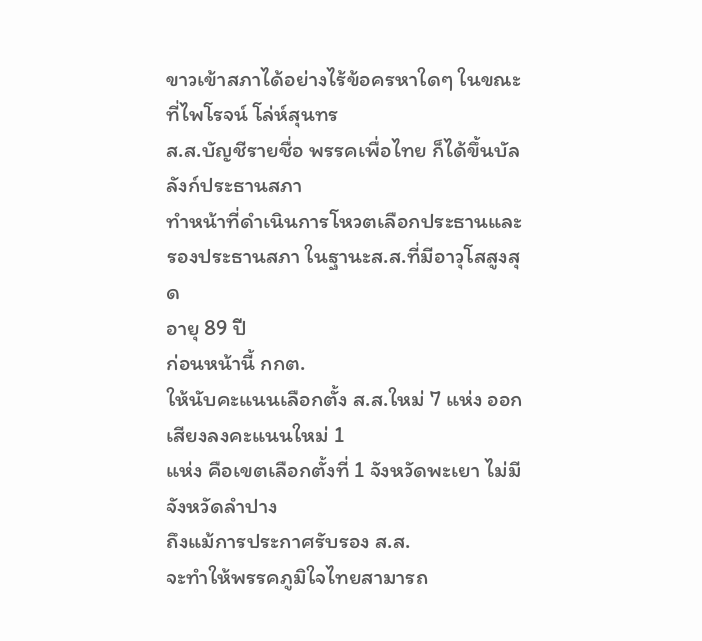ขาวเข้าสภาได้อย่างไร้ข้อครหาใดๆ ในขณะที่ไพโรจน์ โล่ห์สุนทร
ส.ส.บัญชีรายชื่อ พรรคเพื่อไทย ก็ได้ขึ้นบัลลังก์ประธานสภา
ทำหน้าที่ดำเนินการโหวตเลือกประธานและรองประธานสภา ในฐานะส.ส.ที่มีอาวุโสสูงสุด
อายุ 89 ปี
ก่อนหน้านี้ กกต.
ให้นับคะแนนเลือกตั้ง ส.ส.ใหม่ 7 แห่ง ออกเสียงลงคะแนนใหม่ 1
แห่ง คือเขตเลือกตั้งที่ 1 จังหวัดพะเยา ไม่มีจังหวัดลำปาง
ถึงแม้การประกาศรับรอง ส.ส.
จะทำให้พรรคภูมิใจไทยสามารถ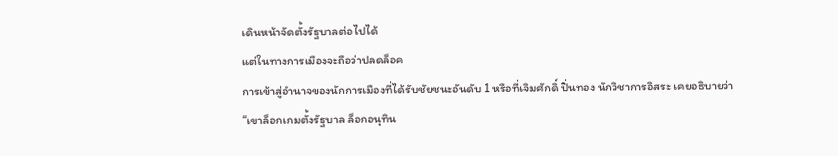เดินหน้าจัดตั้งรัฐบาลต่อไปได้
แต่ในทางการเมืองจะถือว่าปลดล็อค
การเข้าสู่อำนาจของนักการเมืองที่ได้รับชัยชนะอันดับ 1 หรือที่เจิมศักดิ์ ปิ่นทอง นักวิชาการอิสระ เคยอธิบายว่า
“เขาล็อกเกมตั้งรัฐบาล ล็อกอนุทิน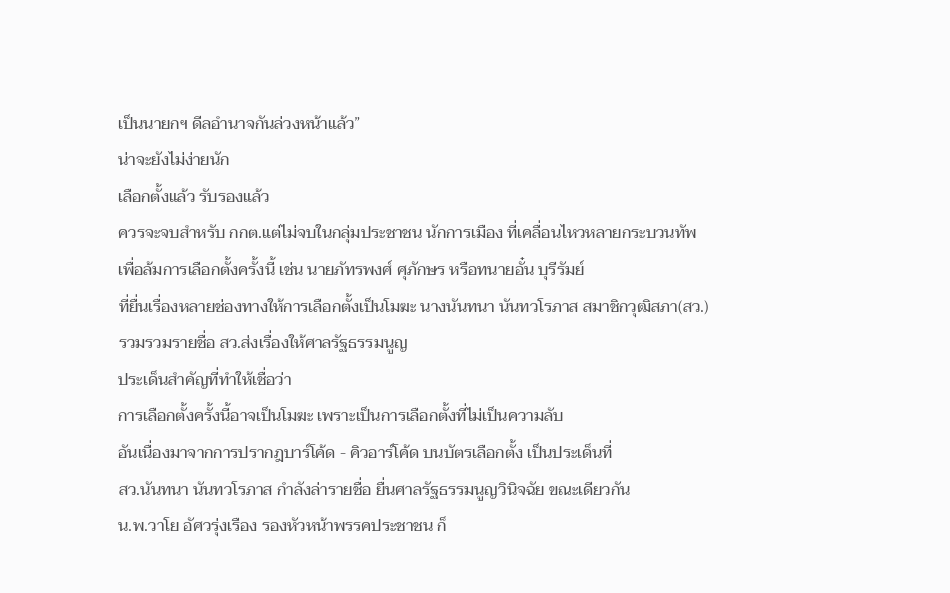เป็นนายกฯ ดีลอำนาจกันล่วงหน้าแล้ว”
น่าจะยังไม่ง่ายนัก
เลือกตั้งแล้ว รับรองแล้ว
ควรจะจบสำหรับ กกต.แต่ไม่จบในกลุ่มประชาชน นักการเมือง ที่เคลื่อนไหวหลายกระบวนทัพ
เพื่อล้มการเลือกตั้งครั้งนี้ เช่น นายภัทรพงศ์ ศุภักษร หรือทนายอั๋น บุรีรัมย์
ที่ยื่นเรื่องหลายช่องทางให้การเลือกตั้งเป็นโมฆะ นางนันทนา นันทวโรภาส สมาชิกวุฒิสภา(สว.)
รวมรวมรายชื่อ สว.ส่งเรื่องให้ศาลรัฐธรรมนูญ
ประเด็นสำคัญที่ทำให้เชื่อว่า
การเลือกตั้งครั้งนี้อาจเป็นโมฆะ เพราะเป็นการเลือกตั้งที่ไม่เป็นความลับ
อันเนื่องมาจากการปรากฎบาร์โค้ด - คิวอาร์โค้ด บนบัตรเลือกตั้ง เป็นประเด็นที่
สว.นันทนา นันทวโรภาส กำลังล่ารายชื่อ ยื่นศาลรัฐธรรมนูญวินิจฉัย ขณะเดียวกัน
น.พ.วาโย อัศวรุ่งเรือง รองหัวหน้าพรรคประชาชน ก็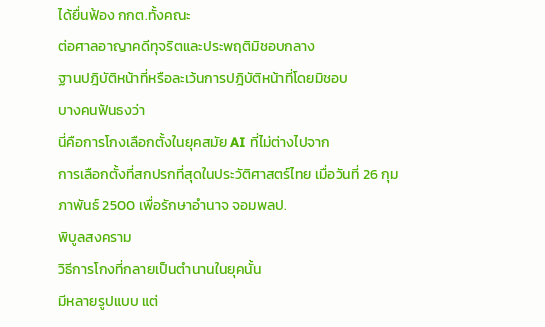ได้ยื่นฟ้อง กกต.ทั้งคณะ
ต่อศาลอาญาคดีทุจริตและประพฤติมิชอบกลาง
ฐานปฎิบัติหน้าที่หรือละเว้นการปฎิบัติหน้าที่โดยมิชอบ
บางคนฟันธงว่า
นี่คือการโกงเลือกตั้งในยุคสมัย AI ที่ไม่ต่างไปจาก
การเลือกตั้งที่สกปรกที่สุดในประวัติศาสตร์ไทย เมื่อวันที่ 26 กุมภาพันธ์ 2500 เพื่อรักษาอำนาจ จอมพลป.
พิบูลสงคราม
วิธีการโกงที่กลายเป็นตำนานในยุคนั้น
มีหลายรูปแบบ แต่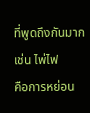ที่พูดถึงกันมาก เช่น ไพ่ไฟ
คือการหย่อน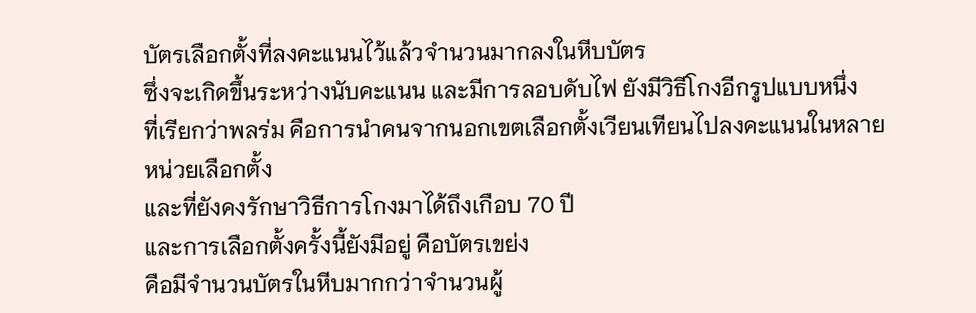บัตรเลือกตั้งที่ลงคะแนนไว้แล้วจำนวนมากลงในหีบบัตร
ซึ่งจะเกิดขึ้นระหว่างนับคะแนน และมีการลอบดับไฟ ยังมีวิธีโกงอีกรูปแบบหนึ่ง
ที่เรียกว่าพลร่ม คือการนำคนจากนอกเขตเลือกตั้งเวียนเทียนไปลงคะแนนในหลายหน่วยเลือกตั้ง
และที่ยังคงรักษาวิธีการโกงมาได้ถึงเกือบ 70 ปี
และการเลือกตั้งครั้งนี้ยังมีอยู่ คือบัตรเขย่ง
คือมีจำนวนบัตรในหีบมากกว่าจำนวนผู้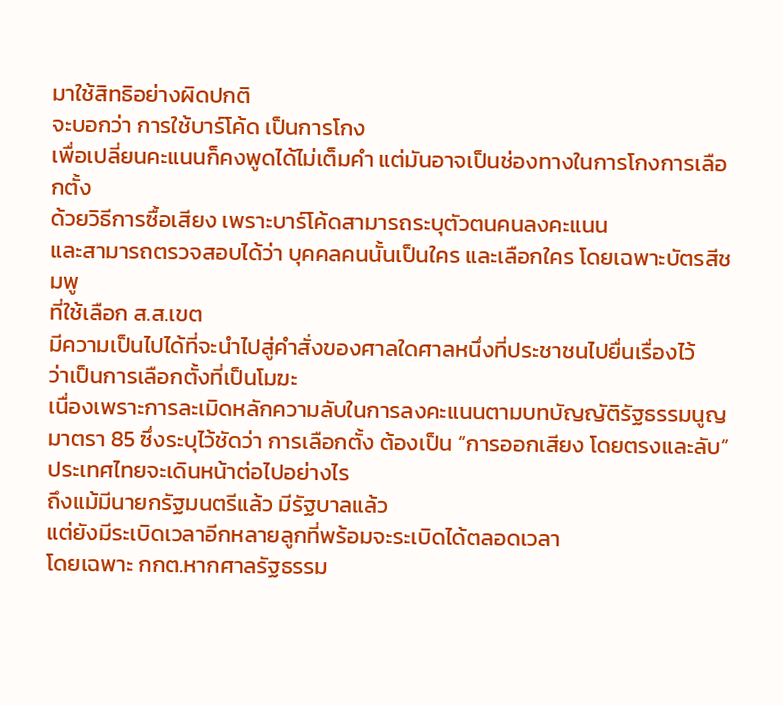มาใช้สิทธิอย่างผิดปกติ
จะบอกว่า การใช้บาร์โค้ด เป็นการโกง
เพื่อเปลี่ยนคะแนนก็คงพูดได้ไม่เต็มคำ แต่มันอาจเป็นช่องทางในการโกงการเลือกตั้ง
ด้วยวิธีการซื้อเสียง เพราะบาร์โค้ดสามารถระบุตัวตนคนลงคะแนน
และสามารถตรวจสอบได้ว่า บุคคลคนนั้นเป็นใคร และเลือกใคร โดยเฉพาะบัตรสีชมพู
ที่ใช้เลือก ส.ส.เขต
มีความเป็นไปได้ที่จะนำไปสู่คำสั่งของศาลใดศาลหนึ่งที่ประชาชนไปยื่นเรื่องไว้
ว่าเป็นการเลือกตั้งที่เป็นโมฆะ
เนื่องเพราะการละเมิดหลักความลับในการลงคะแนนตามบทบัญญัติรัฐธรรมนูญ มาตรา 85 ซึ่งระบุไว้ชัดว่า การเลือกตั้ง ต้องเป็น “การออกเสียง โดยตรงและลับ”
ประเทศไทยจะเดินหน้าต่อไปอย่างไร
ถึงแม้มีนายกรัฐมนตรีแล้ว มีรัฐบาลแล้ว
แต่ยังมีระเบิดเวลาอีกหลายลูกที่พร้อมจะระเบิดได้ตลอดเวลา
โดยเฉพาะ กกต.หากศาลรัฐธรรม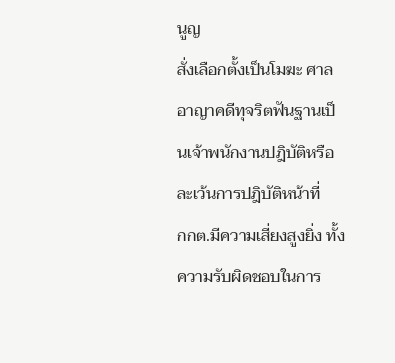นูญ
สั่งเลือกตั้งเป็นโมฆะ ศาลอาญาคดีทุจริตฟันฐานเป็นเจ้าพนักงานปฎิบัติหรือละเว้นการปฎิบัติหน้าที่
กกต.มีความเสี่ยงสูงยิ่ง ทั้งความรับผิดชอบในการ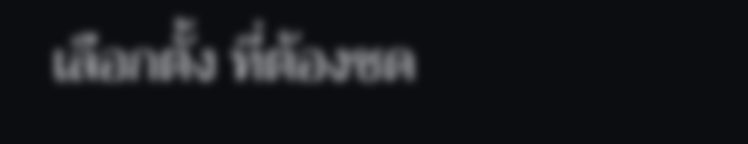เลือกตั้ง ที่ต้องชด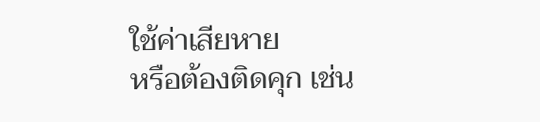ใช้ค่าเสียหาย
หรือต้องติดคุก เช่น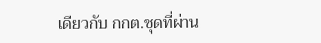เดียวกับ กกต.ชุดที่ผ่าน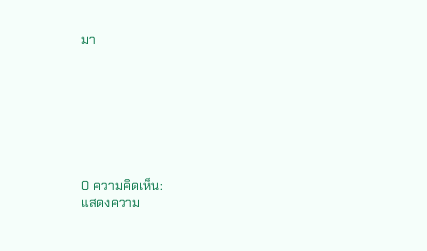มา








0 ความคิดเห็น:
แสดงความ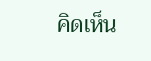คิดเห็น